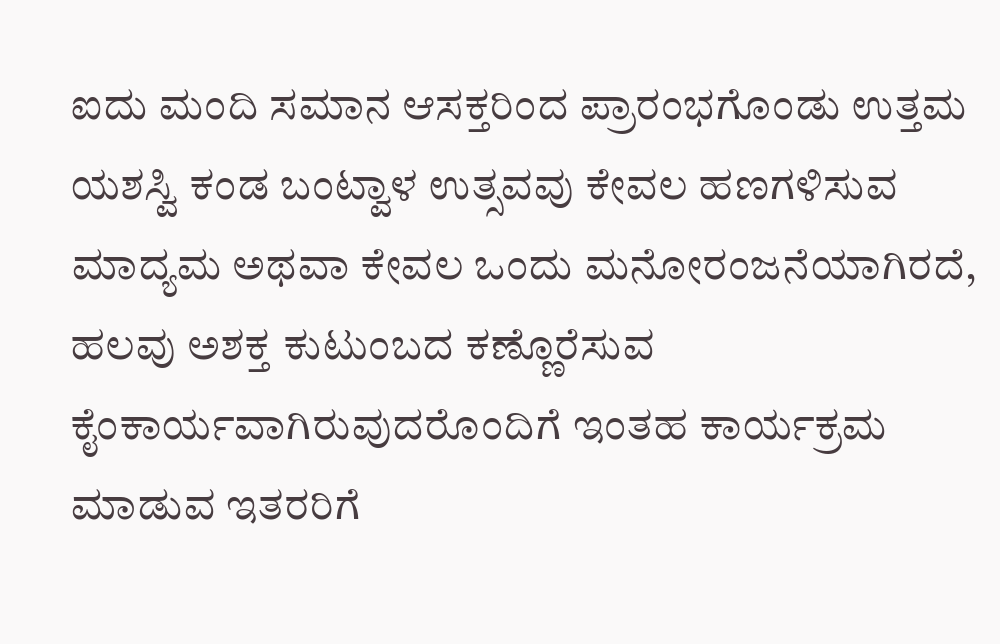ಐದು ಮಂದಿ ಸಮಾನ ಆಸಕ್ತರಿಂದ ಪ್ರಾರಂಭಗೊಂಡು ಉತ್ತಮ ಯಶಸ್ವಿ ಕಂಡ ಬಂಟ್ವಾಳ ಉತ್ಸವವು ಕೇವಲ ಹಣಗಳಿಸುವ ಮಾದ್ಯಮ ಅಥವಾ ಕೇವಲ ಒಂದು ಮನೋರಂಜನೆಯಾಗಿರದೆ, ಹಲವು ಅಶಕ್ತ ಕುಟುಂಬದ ಕಣ್ಣೊರೆಸುವ ಕೈಂಕಾರ್ಯವಾಗಿರುವುದರೊಂದಿಗೆ ಇಂತಹ ಕಾರ್ಯಕ್ರಮ ಮಾಡುವ ಇತರರಿಗೆ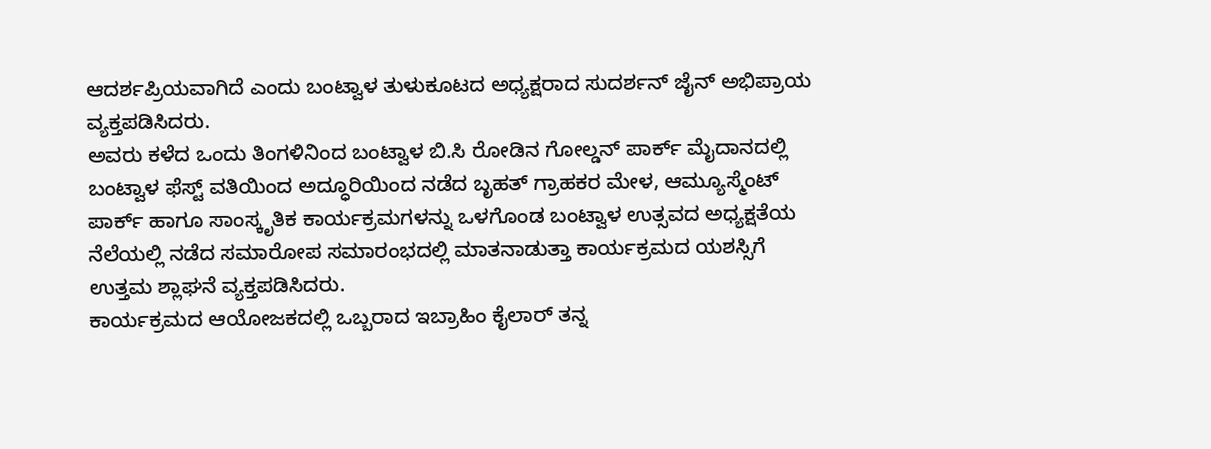ಆದರ್ಶಪ್ರಿಯವಾಗಿದೆ ಎಂದು ಬಂಟ್ವಾಳ ತುಳುಕೂಟದ ಅಧ್ಯಕ್ಷರಾದ ಸುದರ್ಶನ್ ಜೈನ್ ಅಭಿಪ್ರಾಯ ವ್ಯಕ್ತಪಡಿಸಿದರು.
ಅವರು ಕಳೆದ ಒಂದು ತಿಂಗಳಿನಿಂದ ಬಂಟ್ವಾಳ ಬಿ.ಸಿ ರೋಡಿನ ಗೋಲ್ಡನ್ ಪಾರ್ಕ್ ಮೈದಾನದಲ್ಲಿ ಬಂಟ್ವಾಳ ಫೆಸ್ಟ್ ವತಿಯಿಂದ ಅದ್ಧೂರಿಯಿಂದ ನಡೆದ ಬೃಹತ್ ಗ್ರಾಹಕರ ಮೇಳ, ಆಮ್ಯೂಸ್ಮೆಂಟ್ ಪಾರ್ಕ್ ಹಾಗೂ ಸಾಂಸ್ಕೃತಿಕ ಕಾರ್ಯಕ್ರಮಗಳನ್ನು ಒಳಗೊಂಡ ಬಂಟ್ವಾಳ ಉತ್ಸವದ ಅಧ್ಯಕ್ಷತೆಯ ನೆಲೆಯಲ್ಲಿ ನಡೆದ ಸಮಾರೋಪ ಸಮಾರಂಭದಲ್ಲಿ ಮಾತನಾಡುತ್ತಾ ಕಾರ್ಯಕ್ರಮದ ಯಶಸ್ಸಿಗೆ ಉತ್ತಮ ಶ್ಲಾಘನೆ ವ್ಯಕ್ತಪಡಿಸಿದರು.
ಕಾರ್ಯಕ್ರಮದ ಆಯೋಜಕದಲ್ಲಿ ಒಬ್ಬರಾದ ಇಬ್ರಾಹಿಂ ಕೈಲಾರ್ ತನ್ನ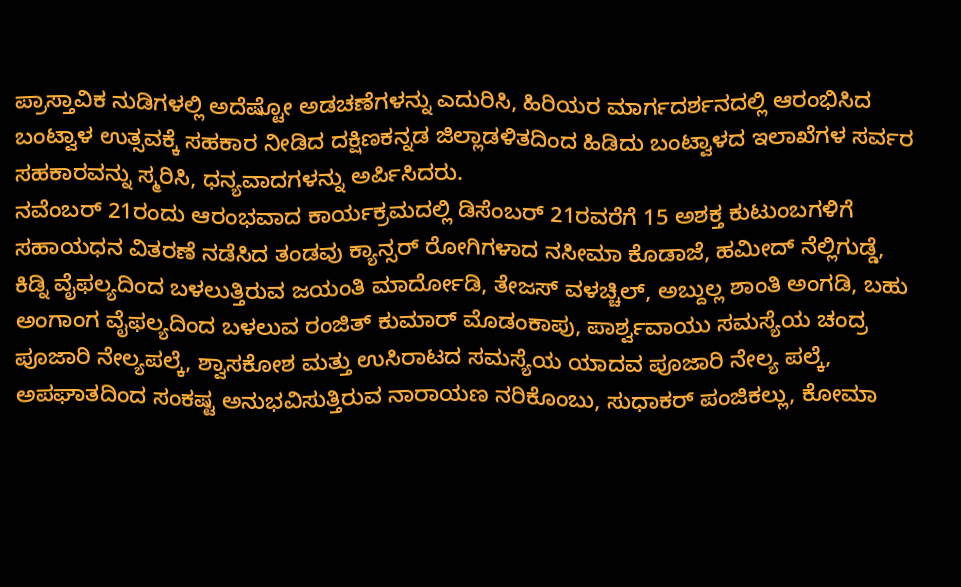ಪ್ರಾಸ್ತಾವಿಕ ನುಡಿಗಳಲ್ಲಿ ಅದೆಷ್ಟೋ ಅಡಚಣೆಗಳನ್ನು ಎದುರಿಸಿ, ಹಿರಿಯರ ಮಾರ್ಗದರ್ಶನದಲ್ಲಿ ಆರಂಭಿಸಿದ ಬಂಟ್ವಾಳ ಉತ್ಸವಕ್ಕೆ ಸಹಕಾರ ನೀಡಿದ ದಕ್ಷಿಣಕನ್ನಡ ಜಿಲ್ಲಾಡಳಿತದಿಂದ ಹಿಡಿದು ಬಂಟ್ವಾಳದ ಇಲಾಖೆಗಳ ಸರ್ವರ ಸಹಕಾರವನ್ನು ಸ್ಮರಿಸಿ, ಧನ್ಯವಾದಗಳನ್ನು ಅರ್ಪಿಸಿದರು.
ನವೆಂಬರ್ 21ರಂದು ಆರಂಭವಾದ ಕಾರ್ಯಕ್ರಮದಲ್ಲಿ ಡಿಸೆಂಬರ್ 21ರವರೆಗೆ 15 ಅಶಕ್ತ ಕುಟುಂಬಗಳಿಗೆ ಸಹಾಯಧನ ವಿತರಣೆ ನಡೆಸಿದ ತಂಡವು ಕ್ಯಾನ್ಸರ್ ರೋಗಿಗಳಾದ ನಸೀಮಾ ಕೊಡಾಜೆ, ಹಮೀದ್ ನೆಲ್ಲಿಗುಡ್ಡೆ, ಕಿಡ್ನಿ ವೈಫಲ್ಯದಿಂದ ಬಳಲುತ್ತಿರುವ ಜಯಂತಿ ಮಾರ್ದೋಡಿ, ತೇಜಸ್ ವಳಚ್ಚಿಲ್, ಅಬ್ದುಲ್ಲ ಶಾಂತಿ ಅಂಗಡಿ, ಬಹು ಅಂಗಾಂಗ ವೈಫಲ್ಯದಿಂದ ಬಳಲುವ ರಂಜಿತ್ ಕುಮಾರ್ ಮೊಡಂಕಾಪು, ಪಾರ್ಶ್ವವಾಯು ಸಮಸ್ಯೆಯ ಚಂದ್ರ ಪೂಜಾರಿ ನೇಲ್ಯಪಲ್ಕೆ, ಶ್ವಾಸಕೋಶ ಮತ್ತು ಉಸಿರಾಟದ ಸಮಸ್ಯೆಯ ಯಾದವ ಪೂಜಾರಿ ನೇಲ್ಯ ಪಲ್ಕೆ, ಅಪಘಾತದಿಂದ ಸಂಕಷ್ಟ ಅನುಭವಿಸುತ್ತಿರುವ ನಾರಾಯಣ ನರಿಕೊಂಬು, ಸುಧಾಕರ್ ಪಂಜಿಕಲ್ಲು, ಕೋಮಾ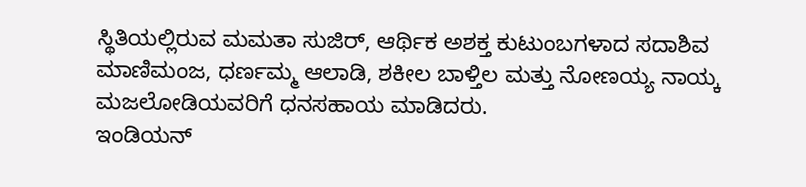ಸ್ಥಿತಿಯಲ್ಲಿರುವ ಮಮತಾ ಸುಜಿರ್, ಆರ್ಥಿಕ ಅಶಕ್ತ ಕುಟುಂಬಗಳಾದ ಸದಾಶಿವ ಮಾಣಿಮಂಜ, ಧರ್ಣಮ್ಮ ಆಲಾಡಿ, ಶಕೀಲ ಬಾಳ್ತಿಲ ಮತ್ತು ನೋಣಯ್ಯ ನಾಯ್ಕ ಮಜಲೋಡಿಯವರಿಗೆ ಧನಸಹಾಯ ಮಾಡಿದರು.
ಇಂಡಿಯನ್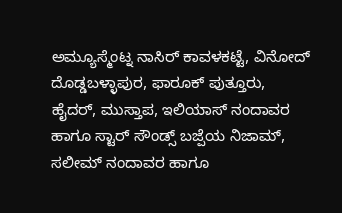ಅಮ್ಯೂಸ್ಮೆಂಟ್ನ ನಾಸಿರ್ ಕಾವಳಕಟ್ಟೆ, ವಿನೋದ್ ದೊಡ್ಡಬಳ್ಳಾಪುರ, ಫಾರೂಕ್ ಪುತ್ತೂರು, ಹೈದರ್, ಮುಸ್ತಾಪ, ಇಲಿಯಾಸ್ ನಂದಾವರ ಹಾಗೂ ಸ್ಟಾರ್ ಸೌಂಡ್ಸ್ ಬಜ್ಪೆಯ ನಿಜಾಮ್, ಸಲೀಮ್ ನಂದಾವರ ಹಾಗೂ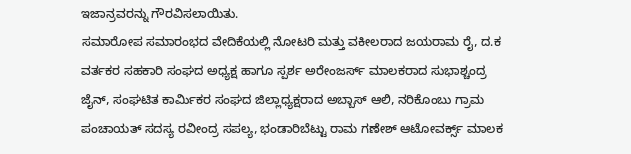ಇಜಾನ್ರವರನ್ನು ಗೌರವಿಸಲಾಯಿತು.
ಸಮಾರೋಪ ಸಮಾರಂಭದ ವೇದಿಕೆಯಲ್ಲಿ ನೋಟರಿ ಮತ್ತು ವಕೀಲರಾದ ಜಯರಾಮ ರೈ, ದ.ಕ ವರ್ತಕರ ಸಹಕಾರಿ ಸಂಘದ ಅಧ್ಯಕ್ಷ ಹಾಗೂ ಸ್ಪರ್ಶ ಅರೇಂಜರ್ಸ್ ಮಾಲಕರಾದ ಸುಭಾಶ್ಚಂದ್ರ ಜೈನ್, ಸಂಘಟಿತ ಕಾರ್ಮಿಕರ ಸಂಘದ ಜಿಲ್ಲಾಧ್ಯಕ್ಷರಾದ ಅಬ್ಬಾಸ್ ಆಲಿ, ನರಿಕೊಂಬು ಗ್ರಾಮ ಪಂಚಾಯತ್ ಸದಸ್ಯ ರವೀಂದ್ರ ಸಪಲ್ಯ, ಭಂಡಾರಿಬೆಟ್ಟು ರಾಮ ಗಣೇಶ್ ಆಟೋವರ್ಕ್ಸ್ ಮಾಲಕ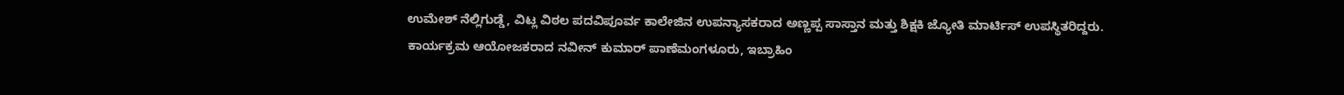ಉಮೇಶ್ ನೆಲ್ಲಿಗುಡ್ಡೆ, ವಿಟ್ಲ ವಿಠಲ ಪದವಿಪೂರ್ವ ಕಾಲೇಜಿನ ಉಪನ್ಯಾಸಕರಾದ ಅಣ್ಣಪ್ಪ ಸಾಸ್ತಾನ ಮತ್ತು ಶಿಕ್ಷಕಿ ಜ್ಯೋತಿ ಮಾರ್ಟಿಸ್ ಉಪಸ್ಥಿತರಿದ್ದರು.
ಕಾರ್ಯಕ್ರಮ ಆಯೋಜಕರಾದ ನವೀನ್ ಕುಮಾರ್ ಪಾಣೆಮಂಗಳೂರು, ಇಬ್ರಾಹಿಂ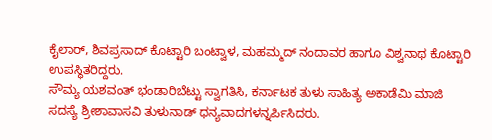ಕೈಲಾರ್, ಶಿವಪ್ರಸಾದ್ ಕೊಟ್ಟಾರಿ ಬಂಟ್ವಾಳ, ಮಹಮ್ಮದ್ ನಂದಾವರ ಹಾಗೂ ವಿಶ್ವನಾಥ ಕೊಟ್ಟಾರಿ ಉಪಸ್ಥಿತರಿದ್ದರು.
ಸೌಮ್ಯ ಯಶವಂತ್ ಭಂಡಾರಿಬೆಟ್ಟು ಸ್ವಾಗತಿಸಿ, ಕರ್ನಾಟಕ ತುಳು ಸಾಹಿತ್ಯ ಅಕಾಡೆಮಿ ಮಾಜಿ ಸದಸ್ಯೆ ಶ್ರೀಶಾವಾಸವಿ ತುಳುನಾಡ್ ಧನ್ಯವಾದಗಳನ್ನರ್ಪಿಸಿದರು.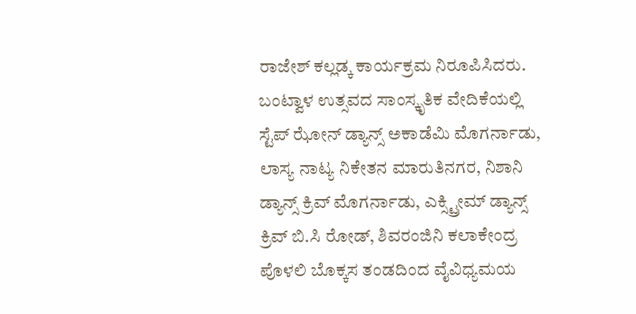ರಾಜೇಶ್ ಕಲ್ಲಡ್ಕ ಕಾರ್ಯಕ್ರಮ ನಿರೂಪಿಸಿದರು.
ಬಂಟ್ವಾಳ ಉತ್ಸವದ ಸಾಂಸ್ಕೃತಿಕ ವೇದಿಕೆಯಲ್ಲಿ ಸ್ಟೆಪ್ ಝೋನ್ ಡ್ಯಾನ್ಸ್ ಅಕಾಡೆಮಿ ಮೊಗರ್ನಾಡು, ಲಾಸ್ಯ ನಾಟ್ಯ ನಿಕೇತನ ಮಾರುತಿನಗರ, ನಿಶಾನಿ ಡ್ಯಾನ್ಸ್ ಕ್ರಿವ್ ಮೊಗರ್ನಾಡು, ಎಕ್ಸ್ಟ್ರೀಮ್ ಡ್ಯಾನ್ಸ್ ಕ್ರಿವ್ ಬಿ.ಸಿ ರೋಡ್, ಶಿವರಂಜಿನಿ ಕಲಾಕೇಂದ್ರ ಪೊಳಲಿ ಬೊಕ್ಕಸ ತಂಡದಿಂದ ವೈವಿಧ್ಯಮಯ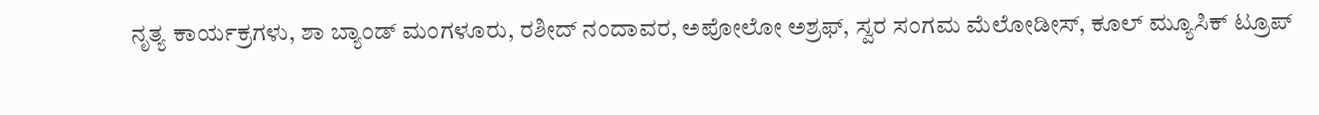ನೃತ್ಯ ಕಾರ್ಯಕ್ರಗಳು, ಶಾ ಬ್ಯಾಂಡ್ ಮಂಗಳೂರು, ರಶೀದ್ ನಂದಾವರ, ಅಪೋಲೋ ಅಶ್ರಫ್, ಸ್ವರ ಸಂಗಮ ಮೆಲೋಡೀಸ್, ಕೂಲ್ ಮ್ಯೂಸಿಕ್ ಟ್ರೂಪ್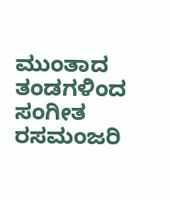ಮುಂತಾದ ತಂಡಗಳಿಂದ ಸಂಗೀತ ರಸಮಂಜರಿ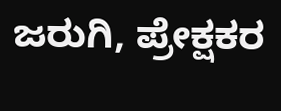ಜರುಗಿ, ಪ್ರೇಕ್ಷಕರ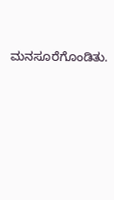ಮನಸೂರೆಗೊಂಡಿತು.